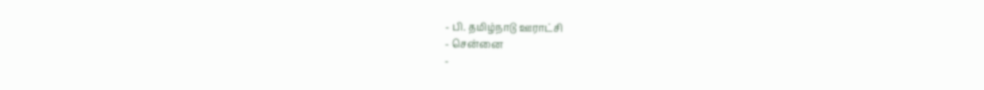- பி. தமிழ்நாடு ஊராட்சி
- சென்னை
-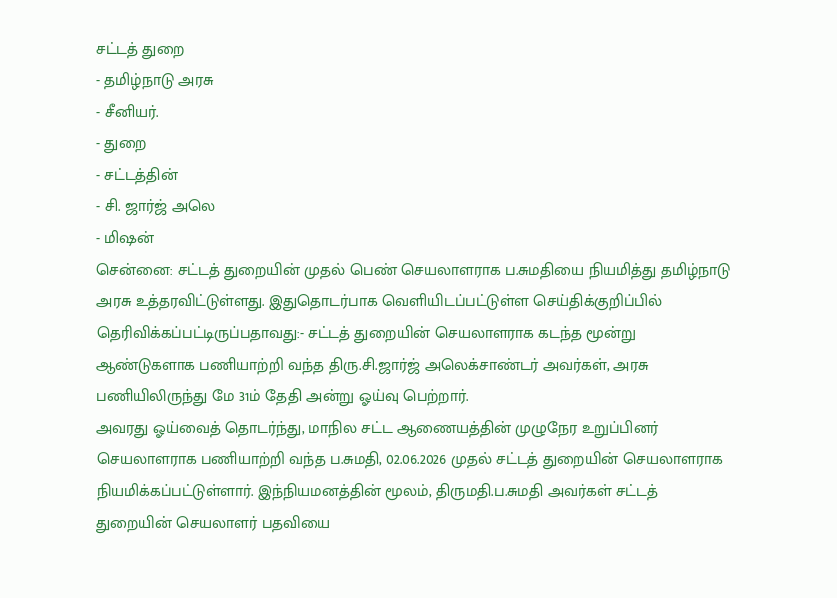சட்டத் துறை
- தமிழ்நாடு அரசு
- சீனியர்.
- துறை
- சட்டத்தின்
- சி. ஜார்ஜ் அலெ
- மிஷன்
சென்னை: சட்டத் துறையின் முதல் பெண் செயலாளராக ப.சுமதியை நியமித்து தமிழ்நாடு அரசு உத்தரவிட்டுள்ளது. இதுதொடர்பாக வெளியிடப்பட்டுள்ள செய்திக்குறிப்பில் தெரிவிக்கப்பட்டிருப்பதாவது:- சட்டத் துறையின் செயலாளராக கடந்த மூன்று ஆண்டுகளாக பணியாற்றி வந்த திரு.சி.ஜார்ஜ் அலெக்சாண்டர் அவர்கள், அரசு பணியிலிருந்து மே 31ம் தேதி அன்று ஓய்வு பெற்றார்.
அவரது ஓய்வைத் தொடர்ந்து, மாநில சட்ட ஆணையத்தின் முழுநேர உறுப்பினர் செயலாளராக பணியாற்றி வந்த ப.சுமதி, 02.06.2026 முதல் சட்டத் துறையின் செயலாளராக நியமிக்கப்பட்டுள்ளார். இந்நியமனத்தின் மூலம், திருமதி.ப.சுமதி அவர்கள் சட்டத் துறையின் செயலாளர் பதவியை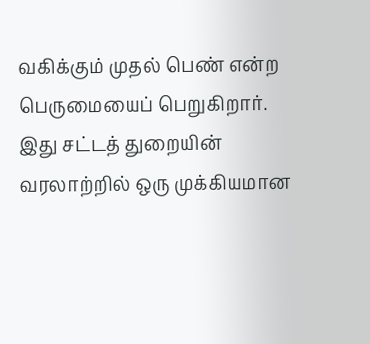வகிக்கும் முதல் பெண் என்ற பெருமையைப் பெறுகிறார். இது சட்டத் துறையின் வரலாற்றில் ஒரு முக்கியமான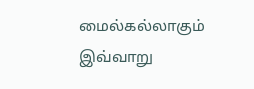மைல்கல்லாகும் இவ்வாறு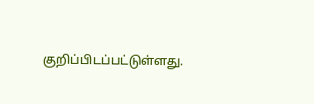குறிப்பிடப்பட்டுள்ளது.